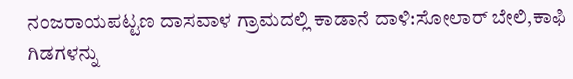ನಂಜರಾಯಪಟ್ಟಣ ದಾಸವಾಳ ಗ್ರಾಮದಲ್ಲಿ ಕಾಡಾನೆ ದಾಳಿ:ಸೋಲಾರ್ ಬೇಲಿ,ಕಾಫಿ ಗಿಡಗಳನ್ನು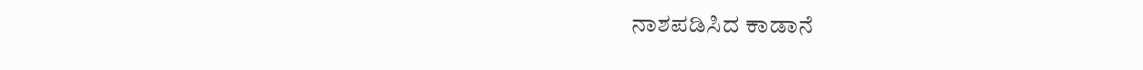ನಾಶಪಡಿಸಿದ ಕಾಡಾನೆ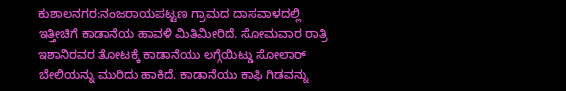ಕುಶಾಲನಗರ:ನಂಜರಾಯಪಟ್ಟಣ ಗ್ರಾಮದ ದಾಸವಾಳದಲ್ಲಿ ಇತ್ತೀಚಿಗೆ ಕಾಡಾನೆಯ ಹಾವಳಿ ಮಿತಿಮೀರಿದೆ. ಸೋಮವಾರ ರಾತ್ರಿ ಇಶಾನಿರವರ ತೋಟಕ್ಕೆ ಕಾಡಾನೆಯು ಲಗ್ಗೆಯಿಟ್ಡು ಸೋಲಾರ್ ಬೇಲಿಯನ್ನು ಮುರಿದು ಹಾಕಿದೆ. ಕಾಡಾನೆಯು ಕಾಫಿ ಗಿಡವನ್ನು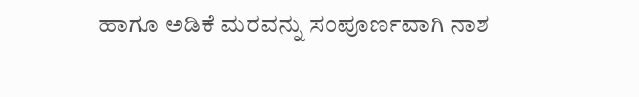ಹಾಗೂ ಅಡಿಕೆ ಮರವನ್ನು ಸಂಪೂರ್ಣವಾಗಿ ನಾಶ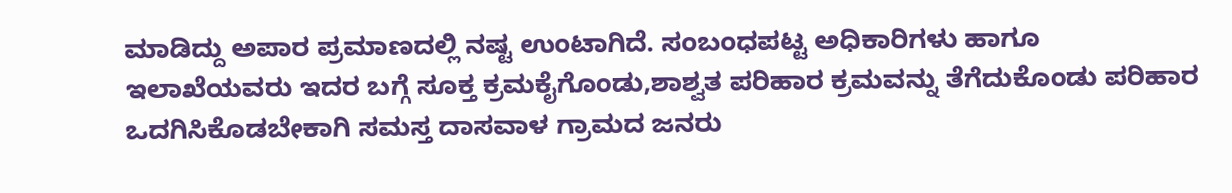ಮಾಡಿದ್ದು ಅಪಾರ ಪ್ರಮಾಣದಲ್ಲಿ ನಷ್ಟ ಉಂಟಾಗಿದೆ. ಸಂಬಂಧಪಟ್ಟ ಅಧಿಕಾರಿಗಳು ಹಾಗೂ ಇಲಾಖೆಯವರು ಇದರ ಬಗ್ಗೆ ಸೂಕ್ತ ಕ್ರಮಕೈಗೊಂಡು,ಶಾಶ್ವತ ಪರಿಹಾರ ಕ್ರಮವನ್ನು ತೆಗೆದುಕೊಂಡು ಪರಿಹಾರ ಒದಗಿಸಿಕೊಡಬೇಕಾಗಿ ಸಮಸ್ತ ದಾಸವಾಳ ಗ್ರಾಮದ ಜನರು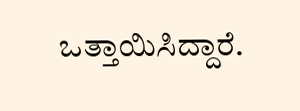ಒತ್ತಾಯಿಸಿದ್ದಾರೆ.